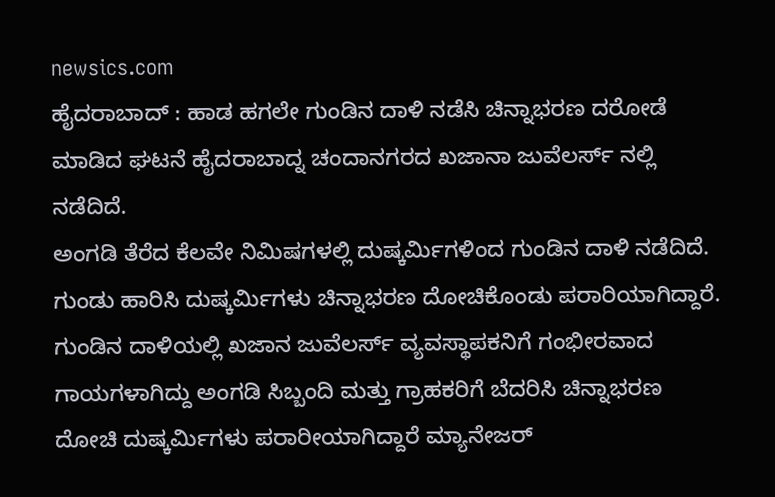newsics.com
ಹೈದರಾಬಾದ್ : ಹಾಡ ಹಗಲೇ ಗುಂಡಿನ ದಾಳಿ ನಡೆಸಿ ಚಿನ್ನಾಭರಣ ದರೋಡೆ ಮಾಡಿದ ಘಟನೆ ಹೈದರಾಬಾದ್ನ ಚಂದಾನಗರದ ಖಜಾನಾ ಜುವೆಲರ್ಸ್ ನಲ್ಲಿ ನಡೆದಿದೆ.
ಅಂಗಡಿ ತೆರೆದ ಕೆಲವೇ ನಿಮಿಷಗಳಲ್ಲಿ ದುಷ್ಕರ್ಮಿಗಳಿಂದ ಗುಂಡಿನ ದಾಳಿ ನಡೆದಿದೆ. ಗುಂಡು ಹಾರಿಸಿ ದುಷ್ಕರ್ಮಿಗಳು ಚಿನ್ನಾಭರಣ ದೋಚಿಕೊಂಡು ಪರಾರಿಯಾಗಿದ್ದಾರೆ.
ಗುಂಡಿನ ದಾಳಿಯಲ್ಲಿ ಖಜಾನ ಜುವೆಲರ್ಸ್ ವ್ಯವಸ್ಥಾಪಕನಿಗೆ ಗಂಭೀರವಾದ ಗಾಯಗಳಾಗಿದ್ದು ಅಂಗಡಿ ಸಿಬ್ಬಂದಿ ಮತ್ತು ಗ್ರಾಹಕರಿಗೆ ಬೆದರಿಸಿ ಚಿನ್ನಾಭರಣ ದೋಚಿ ದುಷ್ಕರ್ಮಿಗಳು ಪರಾರೀಯಾಗಿದ್ದಾರೆ ಮ್ಯಾನೇಜರ್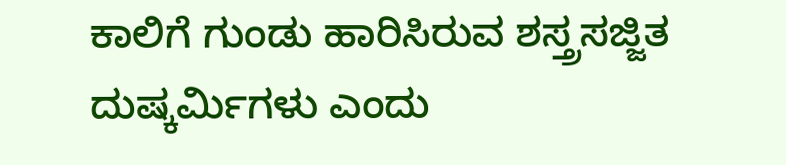ಕಾಲಿಗೆ ಗುಂಡು ಹಾರಿಸಿರುವ ಶಸ್ತ್ರಸಜ್ಜಿತ ದುಷ್ಕರ್ಮಿಗಳು ಎಂದು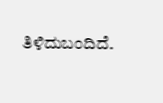ತಿಳಿದುಬಂದಿದೆ.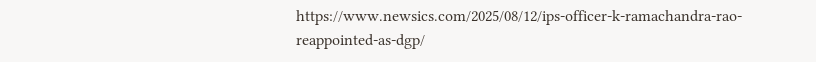https://www.newsics.com/2025/08/12/ips-officer-k-ramachandra-rao-reappointed-as-dgp/